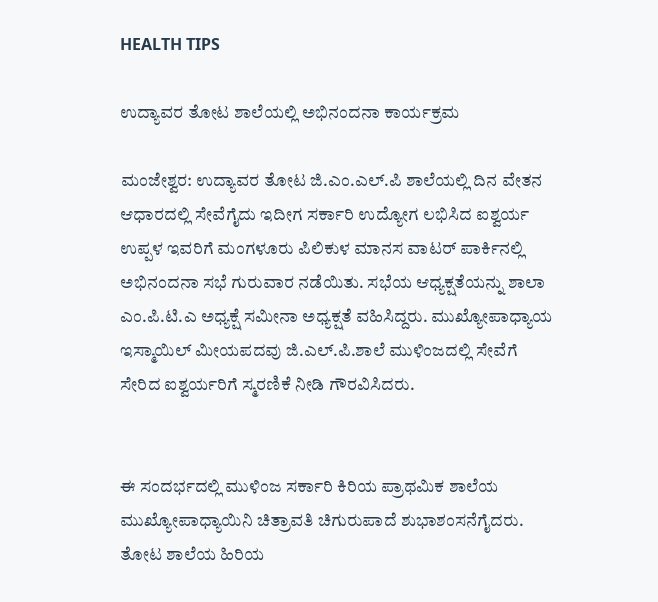HEALTH TIPS

ಉದ್ಯಾವರ ತೋಟ ಶಾಲೆಯಲ್ಲಿ ಅಭಿನಂದನಾ ಕಾರ್ಯಕ್ರಮ

ಮಂಜೇಶ್ವರ: ಉದ್ಯಾವರ ತೋಟ ಜಿ.ಎಂ.ಎಲ್.ಪಿ ಶಾಲೆಯಲ್ಲಿ ದಿನ ವೇತನ ಆಧಾರದಲ್ಲಿ ಸೇವೆಗೈದು ಇದೀಗ ಸರ್ಕಾರಿ ಉದ್ಯೋಗ ಲಭಿಸಿದ ಐಶ್ವರ್ಯ ಉಪ್ಪಳ ಇವರಿಗೆ ಮಂಗಳೂರು ಪಿಲಿಕುಳ ಮಾನಸ ವಾಟರ್ ಪಾರ್ಕಿನಲ್ಲಿ ಅಭಿನಂದನಾ ಸಭೆ ಗುರುವಾರ ನಡೆಯಿತು. ಸಭೆಯ ಆಧ್ಯಕ್ಷತೆಯನ್ನು ಶಾಲಾ  ಎಂ.ಪಿ.ಟಿ.ಎ ಅಧ್ಯಕ್ಷೆ ಸಮೀನಾ ಅಧ್ಯಕ್ಷತೆ ವಹಿಸಿದ್ದರು. ಮುಖ್ಯೋಪಾಧ್ಯಾಯ ಇಸ್ಮಾಯಿಲ್ ಮೀಯಪದವು ಜಿ.ಎಲ್.ಪಿ.ಶಾಲೆ ಮುಳಿಂಜದಲ್ಲಿ ಸೇವೆಗೆ ಸೇರಿದ ಐಶ್ವರ್ಯರಿಗೆ ಸ್ಮರಣಿಕೆ ನೀಡಿ ಗೌರವಿಸಿದರು.


ಈ ಸಂದರ್ಭದಲ್ಲಿ ಮುಳಿಂಜ ಸರ್ಕಾರಿ ಕಿರಿಯ ಪ್ರಾಥಮಿಕ ಶಾಲೆಯ ಮುಖ್ಯೋಪಾಧ್ಯಾಯಿನಿ ಚಿತ್ರಾವತಿ ಚಿಗುರುಪಾದೆ ಶುಭಾಶಂಸನೆಗೈದರು. ತೋಟ ಶಾಲೆಯ ಹಿರಿಯ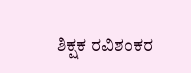ಶಿಕ್ಷಕ ರವಿಶಂಕರ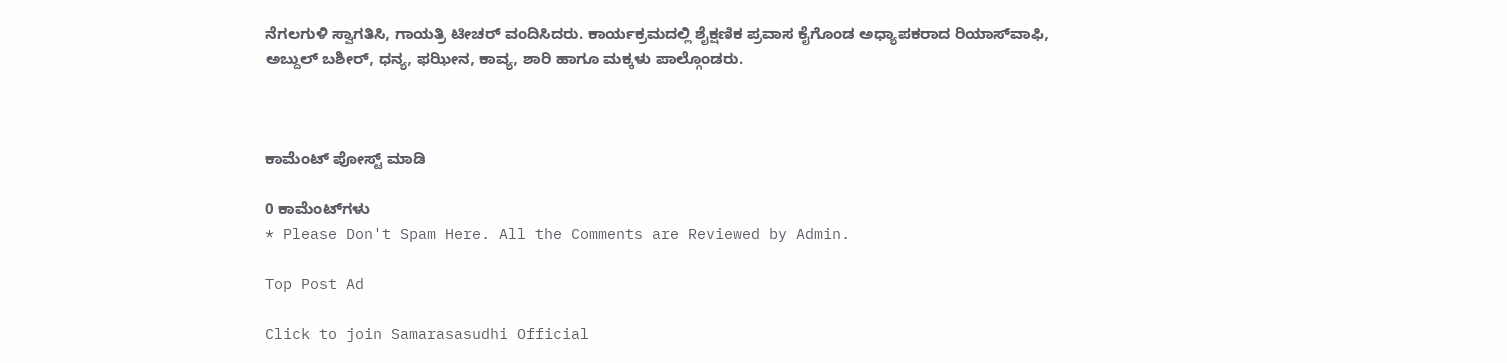ನೆಗಲಗುಳಿ ಸ್ವಾಗತಿಸಿ, ಗಾಯತ್ರಿ ಟೀಚರ್ ವಂದಿಸಿದರು. ಕಾರ್ಯಕ್ರಮದಲ್ಲಿ ಶೈಕ್ಷಣಿಕ ಪ್ರವಾಸ ಕೈಗೊಂಡ ಅಧ್ಯಾಪಕರಾದ ರಿಯಾಸ್‍ವಾಫಿ, ಅಬ್ದುಲ್ ಬಶೀರ್, ಧನ್ಯ, ಫಝೀನ, ಕಾವ್ಯ, ಶಾರಿ ಹಾಗೂ ಮಕ್ಕಳು ಪಾಲ್ಗೊಂಡರು.



ಕಾಮೆಂಟ್‌‌ ಪೋಸ್ಟ್‌ ಮಾಡಿ

0 ಕಾಮೆಂಟ್‌ಗಳು
* Please Don't Spam Here. All the Comments are Reviewed by Admin.

Top Post Ad

Click to join Samarasasudhi Official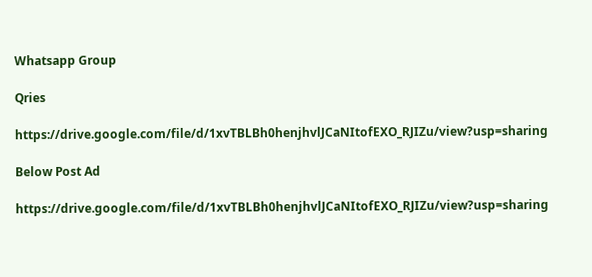Whatsapp Group

Qries

https://drive.google.com/file/d/1xvTBLBh0henjhvlJCaNItofEXO_RJIZu/view?usp=sharing

Below Post Ad

https://drive.google.com/file/d/1xvTBLBh0henjhvlJCaNItofEXO_RJIZu/view?usp=sharing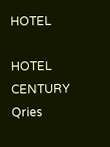HOTEL

HOTEL
CENTURY
Qries